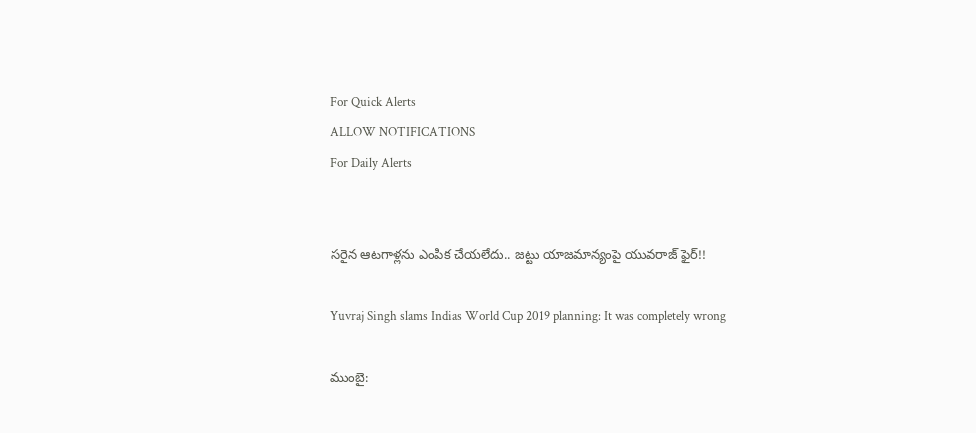For Quick Alerts
ALLOW NOTIFICATIONS
For Daily Alerts


సరైన ఆటగాళ్లను ఎంపిక చేయలేదు.. జట్టు యాజమాన్యంపై యువరాజ్‌ ఫైర్!!

Yuvraj Singh slams Indias World Cup 2019 planning: It was completely wrong

ముంబై: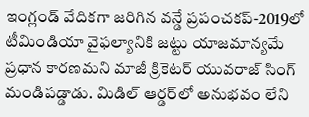ఇంగ్లండ్‌ వేదికగా జరిగిన వన్డే ప్రపంచకప్‌-2019లో టీమిండియా వైఫల్యానికి జట్టు యాజమాన్యమే ప్రధాన కారణమని మాజీ క్రికెటర్‌ యువరాజ్‌ సింగ్‌ మండిపడ్డాడు. మిడిల్‌ ఆర్డర్‌లో అనుభవం లేని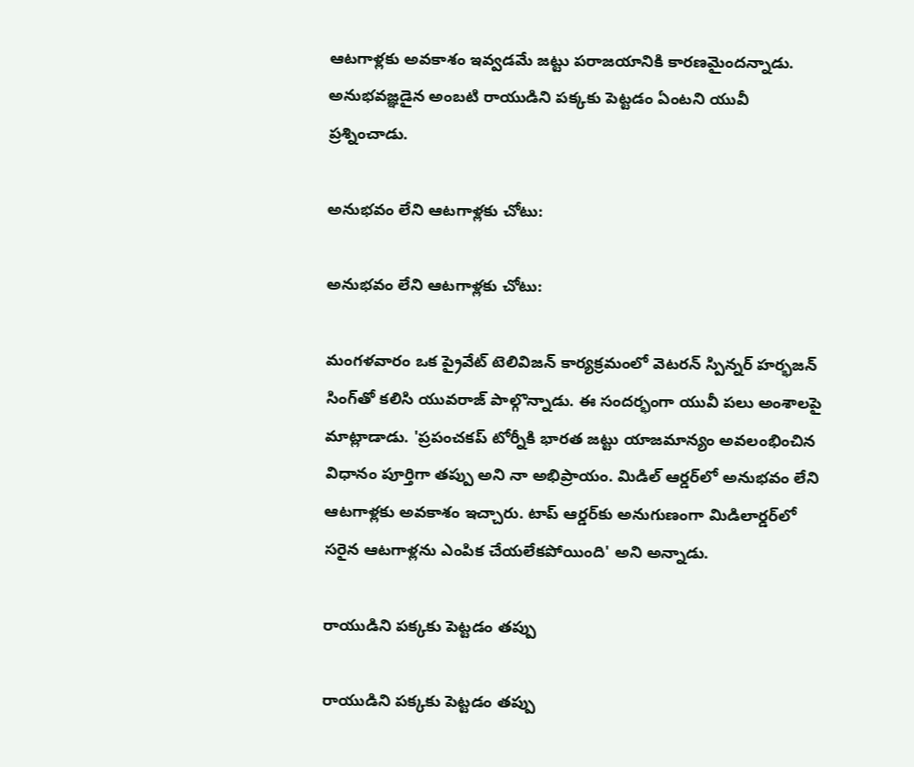ఆటగాళ్లకు అవకాశం ఇవ్వడమే జట్టు పరాజయానికి కారణమైందన్నాడు. అనుభవజ్ఞడైన అంబటి రాయుడిని పక్కకు పెట్టడం ఏంటని యువీ ప్రశ్నించాడు.

అనుభవం లేని ఆటగాళ్లకు చోటు:

అనుభవం లేని ఆటగాళ్లకు చోటు:

మంగళవారం ఒక ప్రైవేట్‌ టెలివిజన్‌ కార్యక్రమంలో వెటరన్ స్పిన్నర్ హర్భజన్‌ సింగ్‌తో కలిసి యువరాజ్‌ పాల్గొన్నాడు. ఈ సందర్భంగా యువీ పలు అంశాలపై మాట్లాడాడు. 'ప్రపంచకప్‌ టోర్నీకి భారత జట్టు యాజమాన్యం అవలంభించిన విధానం పూర్తిగా తప్పు అని నా అభిప్రాయం. మిడిల్‌ ఆర్డర్‌లో అనుభవం లేని ఆటగాళ్లకు అవకాశం ఇచ్చారు. టాప్‌ ఆర్డర్‌కు అనుగుణంగా మిడిలార్డర్‌లో సరైన ఆటగాళ్లను ఎంపిక చేయలేకపోయింది' అని అన్నాడు.

రాయుడిని పక్కకు పెట్టడం తప్పు

రాయుడిని పక్కకు పెట్టడం తప్పు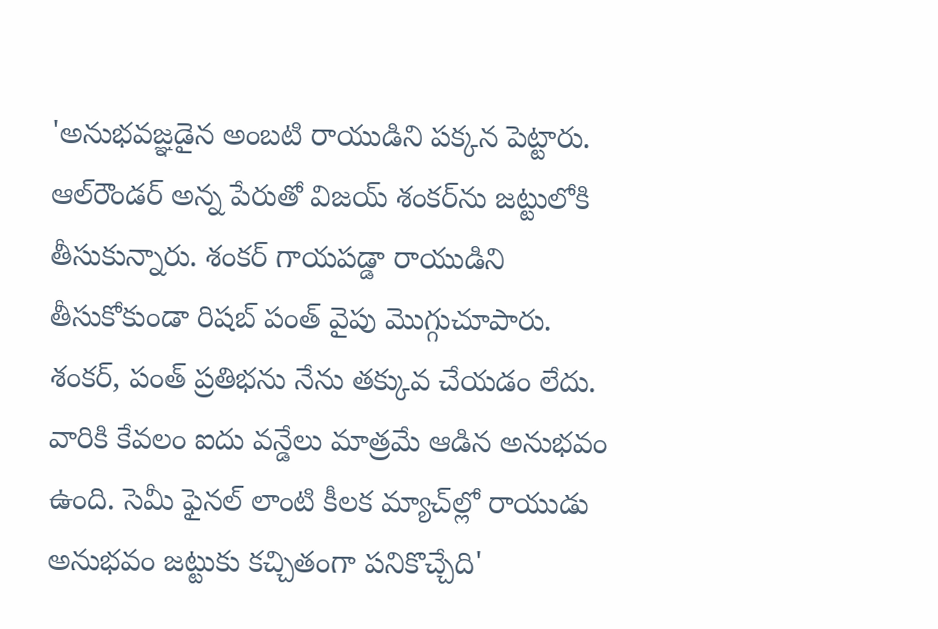'అనుభవజ్ఞడైన అంబటి రాయుడిని పక్కన పెట్టారు. ఆల్‌రౌండర్‌ అన్న పేరుతో విజయ్‌ శంకర్‌ను జట్టులోకి తీసుకున్నారు. శంకర్‌ గాయపడ్డా రాయుడిని తీసుకోకుండా రిషబ్‌ పంత్‌ వైపు మొగ్గుచూపారు. శంకర్‌, పంత్‌ ప్రతిభను నేను తక్కువ చేయడం లేదు. వారికి కేవలం ఐదు వన్డేలు మాత్రమే ఆడిన అనుభవం ఉంది. సెమీ ఫైనల్‌ లాంటి కీలక మ్యాచ్‌ల్లో రాయుడు అనుభవం జట్టుకు కచ్చితంగా పనికొచ్చేది'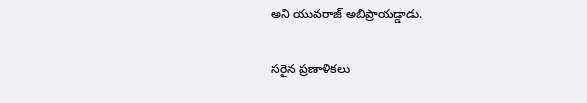అని యువరాజ్‌ అబిప్రాయడ్డాడు.

సరైన ప్రణాళికలు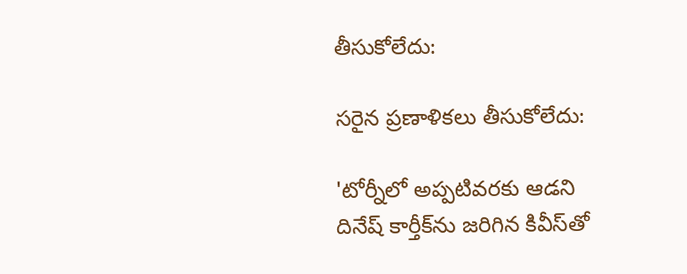తీసుకోలేదు:

సరైన ప్రణాళికలు తీసుకోలేదు:

'టోర్నీలో అప్పటివరకు ఆడని దినేష్ కార్తీక్‌ను జరిగిన కివీస్‌తో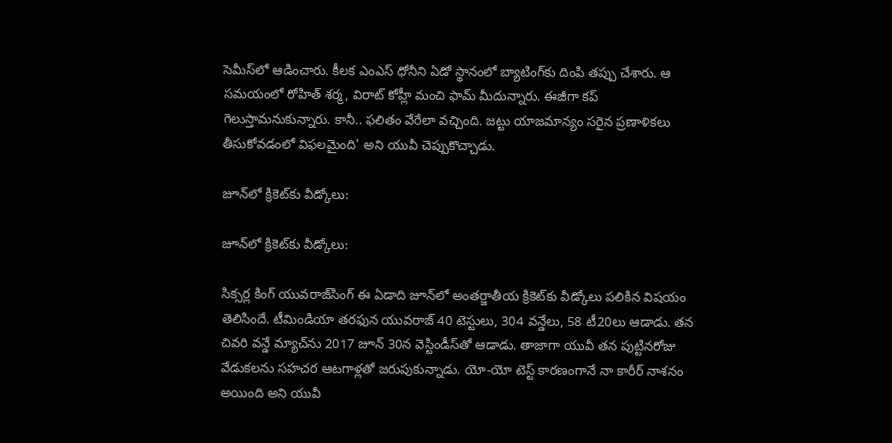సెమీస్‌లో ఆడించారు. కీలక ఎంఎస్ ధోనీని ఏడో స్థానంలో బ్యాటింగ్‌కు దింపి తప్పు చేశారు. ఆ సమయంలో రోహిత్‌ శర్మ, విరాట్ కోహ్లీ మంచి ఫామ్‌ మీదున్నారు. ఈజీగా కప్ గెలుస్తామనుకున్నారు. కానీ.. ఫలితం వేరేలా వచ్చింది. జట్టు యాజమాన్యం సరైన ప్రణాళికలు తీసుకోవడంలో విఫలమైంది' అని యువీ చెప్పుకొచ్చాడు.

జూన్‌లో క్రికెట్‌కు వీడ్కోలు:

జూన్‌లో క్రికెట్‌కు వీడ్కోలు:

సిక్సర్ల కింగ్ యువరాజ్‌సింగ్‌ ఈ ఏడాది జూన్‌లో అంతర్జాతీయ క్రికెట్‌కు వీడ్కోలు పలికిన విషయం తెలిసిందే. టీమిండియా తరఫున యువరాజ్‌ 40 టెస్టులు, 304 వన్డేలు, 58 టీ20లు ఆడాడు. తన చివరి వన్డే మ్యాచ్‌ను 2017 జూన్‌ 30న వెస్టిండీస్‌తో ఆడాడు. తాజాగా యువీ తన పుట్టినరోజు వేడుకలను సహచర ఆటగాళ్లతో జరుపుకున్నాడు. యో-యో టెస్ట్ కారణంగానే నా కారీర్ నాశనం అయింది అని యువీ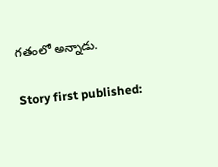గతంలో అన్నాడు.

Story first published: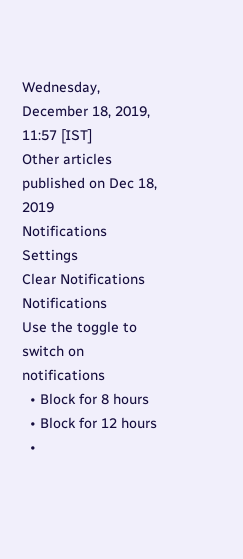Wednesday, December 18, 2019, 11:57 [IST]
Other articles published on Dec 18, 2019
Notifications
Settings
Clear Notifications
Notifications
Use the toggle to switch on notifications
  • Block for 8 hours
  • Block for 12 hours
  •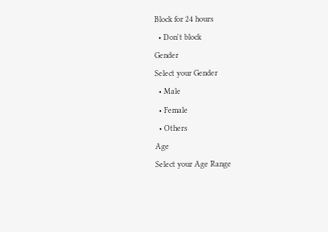Block for 24 hours
  • Don't block
Gender
Select your Gender
  • Male
  • Female
  • Others
Age
Select your Age Range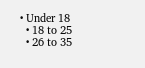• Under 18
  • 18 to 25
  • 26 to 35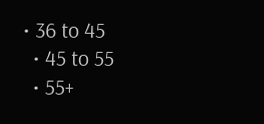• 36 to 45
  • 45 to 55
  • 55+